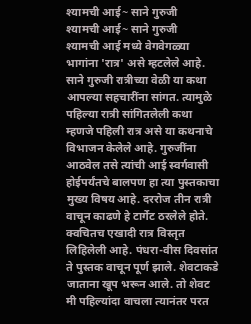श्यामची आई~ साने गुरुजी
श्यामची आई~ साने गुरुजी
श्यामची आई मध्ये वेगवेगळ्या भागांना 'रात्र' असे म्हटलेले आहे. साने गुरुजी रात्रीच्या वेळी या कथा आपल्या सहचारींना सांगत. त्यामुळे पहिल्या रात्री सांगितलेली कथा म्हणजे पहिली रात्र असे या कथनाचे विभाजन केलेले आहे. गुरुजींना आठवेल तसे त्यांची आई स्वर्गवासी होईपर्यंतचे बालपण हा त्या पुस्तकाचा मुख्य विषय आहे. दररोज तीन रात्री वाचून काढणे हे टार्गेट ठरलेले होते. क्वचितच एखादी रात्र विस्तृत लिहिलेली आहे. पंधरा-वीस दिवसांत ते पुस्तक वाचून पूर्ण झाले. शेवटाकडे जाताना खूप भरून आले. तो शेवट मी पहिल्यांदा वाचला त्यानंतर परत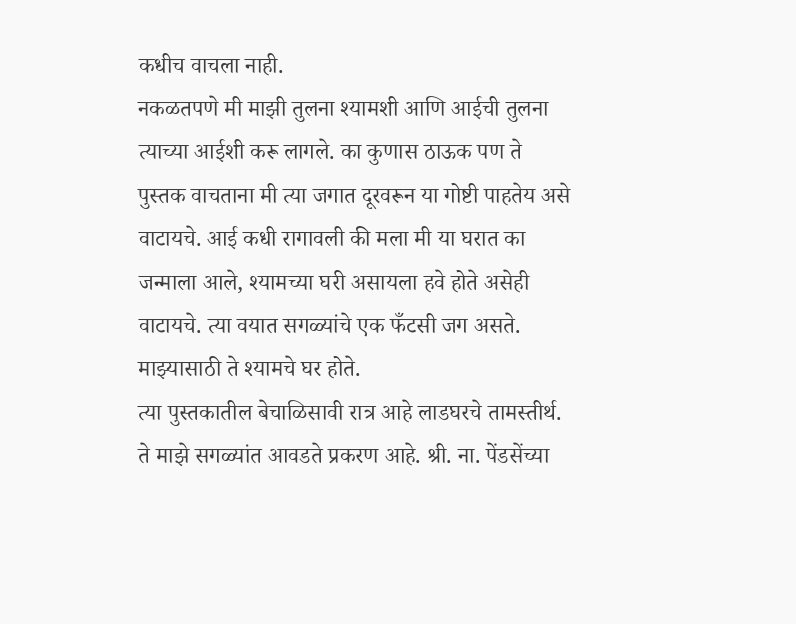कधीच वाचला नाही.
नकळतपणे मी माझी तुलना श्यामशी आणि आईची तुलना त्याच्या आईशी करू लागले. का कुणास ठाऊक पण ते पुस्तक वाचताना मी त्या जगात दूरवरून या गोष्टी पाहतेय असे वाटायचे. आई कधी रागावली की मला मी या घरात का जन्माला आले, श्यामच्या घरी असायला हवे होते असेही वाटायचे. त्या वयात सगळ्यांचे एक फँटसी जग असते. माझ्यासाठी ते श्यामचे घर होते.
त्या पुस्तकातील बेचाळिसावी रात्र आहे लाडघरचे तामस्तीर्थ. ते माझे सगळ्यांत आवडते प्रकरण आहे. श्री. ना. पेंडसेंच्या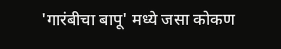'गारंबीचा बापू' मध्ये जसा कोकण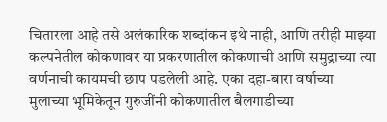चितारला आहे तसे अलंकारिक शब्दांकन इथे नाही, आणि तरीही माझ्या कल्पनेतील कोकणावर या प्रकरणातील कोकणाची आणि समुद्राच्या त्या वर्णनाची कायमची छाप पडलेली आहे. एका दहा-बारा वर्षाच्या मुलाच्या भूमिकेतून गुरुजींनी कोकणातील बैलगाडीच्या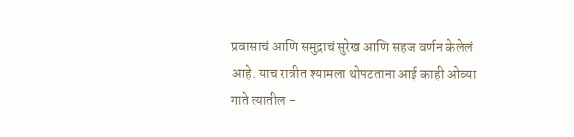प्रवासाचं आणि समुद्राचं सुरेख आणि सहज वर्णन केलेलं आहे. याच रात्रीत श्यामला थोपटताना आई काही ओव्या गाते त्यातील -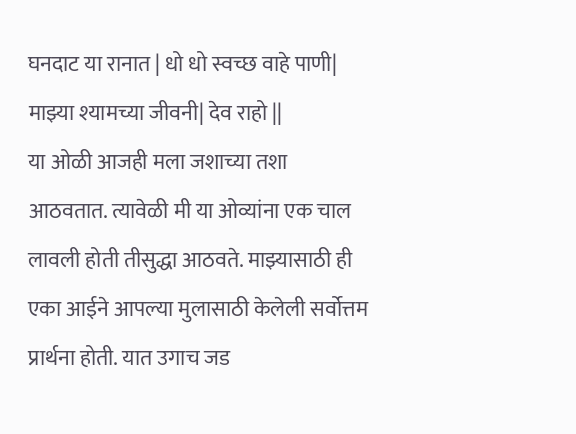घनदाट या रानात | धो धो स्वच्छ वाहे पाणी|
माझ्या श्यामच्या जीवनी| देव राहो ||
या ओळी आजही मला जशाच्या तशा आठवतात. त्यावेळी मी या ओव्यांना एक चाल लावली होती तीसुद्धा आठवते. माझ्यासाठी ही एका आईने आपल्या मुलासाठी केलेली सर्वोत्तम प्रार्थना होती. यात उगाच जड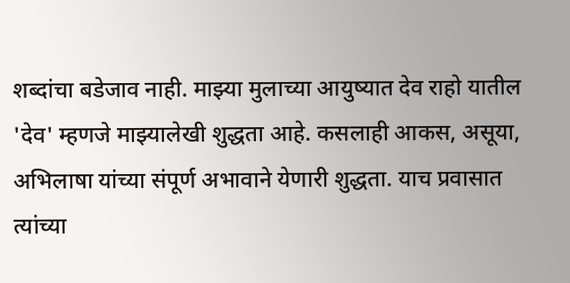शब्दांचा बडेजाव नाही. माझ्या मुलाच्या आयुष्यात देव राहो यातील 'देव' म्हणजे माझ्यालेखी शुद्धता आहे. कसलाही आकस, असूया, अभिलाषा यांच्या संपूर्ण अभावाने येणारी शुद्धता. याच प्रवासात त्यांच्या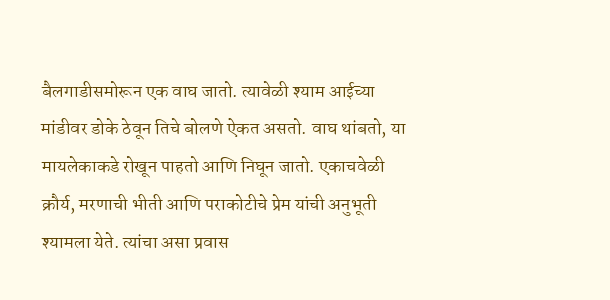बैलगाडीसमोरून एक वाघ जातो. त्यावेळी श्याम आईच्या मांडीवर डोके ठेवून तिचे बोलणे ऐकत असतो. वाघ थांबतो, या मायलेकाकडे रोखून पाहतो आणि निघून जातो. एकाचवेळी क्रौर्य, मरणाची भीती आणि पराकोटीचे प्रेम यांची अनुभूती श्यामला येते. त्यांचा असा प्रवास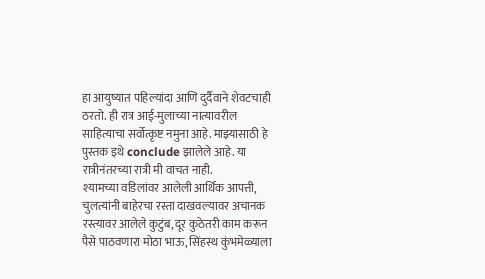हा आयुष्यात पहिल्यांदा आणि दुर्दैवाने शेवटचाही ठरतो. ही रात्र आई-मुलाच्या नात्यावरील साहित्याचा सर्वोत्कृष्ट नमुना आहे. माझ्यासाठी हे पुस्तक इथे conclude झालेले आहे. या रात्रीनंतरच्या रात्री मी वाचत नाही.
श्यामच्या वडिलांवर आलेली आर्थिक आपत्ती, चुलत्यांनी बाहेरचा रस्ता दाखवल्यावर अचानक रस्त्यावर आलेले कुटुंब, दूर कुठेतरी काम करून पैसे पाठवणारा मोठा भाऊ, सिंहस्थ कुंभमेळ्याला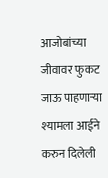आजोबांच्या जीवावर फुकट जाऊ पाहणाऱ्या श्यामला आईने करुन दिलेली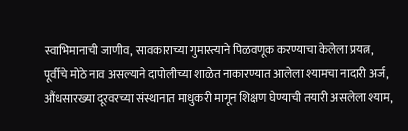स्वाभिमानाची जाणीव, सावकाराच्या गुमास्त्याने पिळवणूक करण्याचा केलेला प्रयत्न, पूर्वीचे मोठे नाव असल्याने दापोलीच्या शाळेत नाकारण्यात आलेला श्यामचा नादारी अर्ज, औंधसारख्या दूरवरच्या संस्थानात माधुकरी मागून शिक्षण घेण्याची तयारी असलेला श्याम,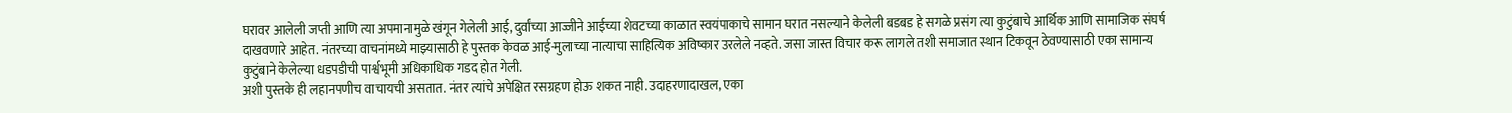घरावर आलेली जप्ती आणि त्या अपमानामुळे खंगून गेलेली आई, दुर्वांच्या आज्जीने आईच्या शेवटच्या काळात स्वयंपाकाचे सामान घरात नसल्याने केलेली बडबड हे सगळे प्रसंग त्या कुटुंबाचे आर्थिक आणि सामाजिक संघर्ष दाखवणारे आहेत. नंतरच्या वाचनांमध्ये माझ्यासाठी हे पुस्तक केवळ आई-मुलाच्या नात्याचा साहित्यिक अविष्कार उरलेले नव्हते. जसा जास्त विचार करू लागले तशी समाजात स्थान टिकवून ठेवण्यासाठी एका सामान्य कुटुंबाने केलेल्या धडपडीची पार्श्वभूमी अधिकाधिक गडद होत गेली.
अशी पुस्तके ही लहानपणीच वाचायची असतात. नंतर त्यांचे अपेक्षित रसग्रहण होऊ शकत नाही. उदाहरणादाखल, एका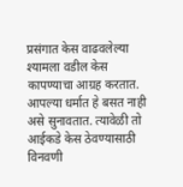प्रसंगात केस वाढवलेल्या श्यामला वडील केस कापण्याचा आग्रह करतात. आपल्या धर्मात हे बसत नाही असे सुनावतात. त्यावेळी तो आईकडे केस ठेवण्यासाठी विनवणी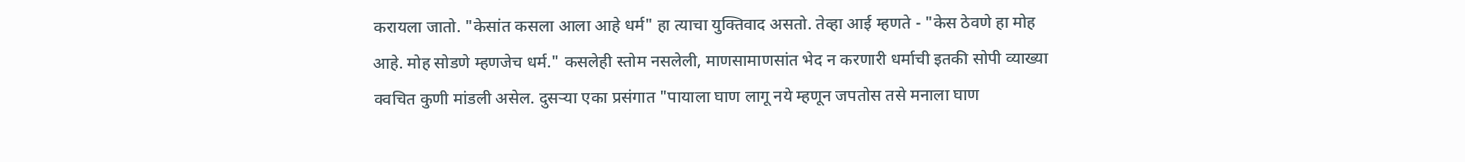करायला जातो. "केसांत कसला आला आहे धर्म" हा त्याचा युक्तिवाद असतो. तेव्हा आई म्हणते - "केस ठेवणे हा मोह आहे. मोह सोडणे म्हणजेच धर्म." कसलेही स्तोम नसलेली, माणसामाणसांत भेद न करणारी धर्माची इतकी सोपी व्याख्या क्वचित कुणी मांडली असेल. दुसऱ्या एका प्रसंगात "पायाला घाण लागू नये म्हणून जपतोस तसे मनाला घाण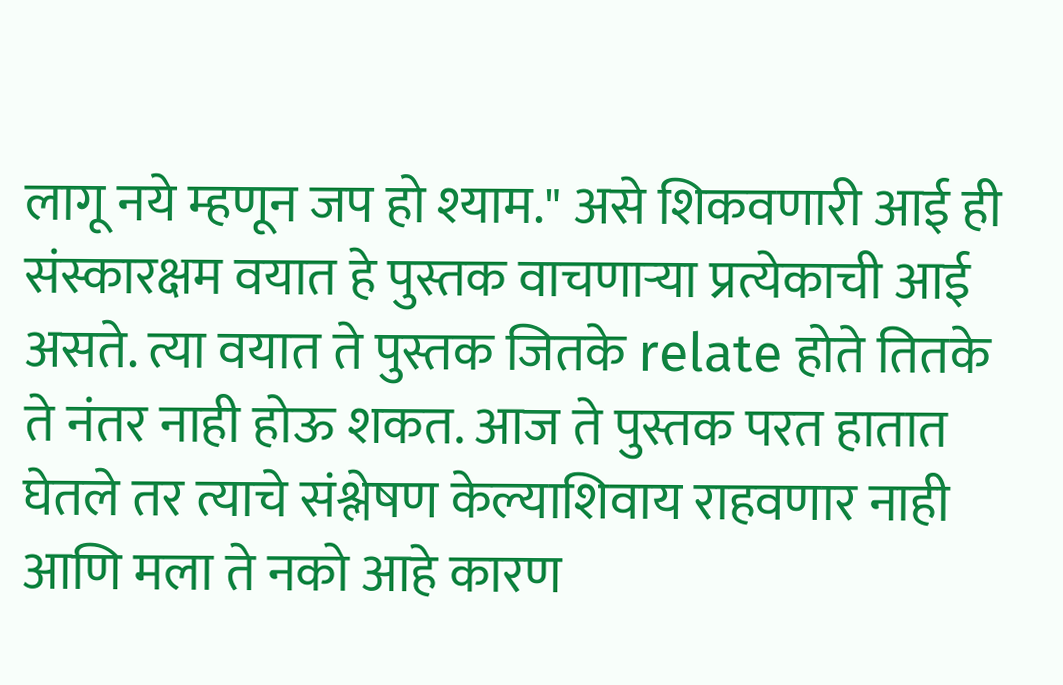लागू नये म्हणून जप हो श्याम." असे शिकवणारी आई ही संस्कारक्षम वयात हे पुस्तक वाचणाऱ्या प्रत्येकाची आई असते. त्या वयात ते पुस्तक जितके relate होते तितके ते नंतर नाही होऊ शकत. आज ते पुस्तक परत हातात घेतले तर त्याचे संश्लेषण केल्याशिवाय राहवणार नाही आणि मला ते नको आहे कारण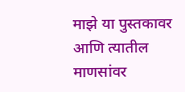माझे या पुस्तकावर आणि त्यातील माणसांवर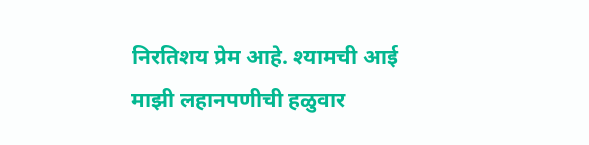निरतिशय प्रेम आहे. श्यामची आई माझी लहानपणीची हळुवार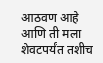आठवण आहे आणि ती मला शेवटपर्यंत तशीच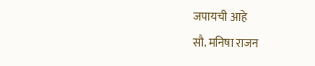जपायची आहे
सौ. मनिषा राजन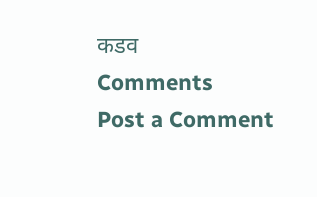कडव
Comments
Post a Comment